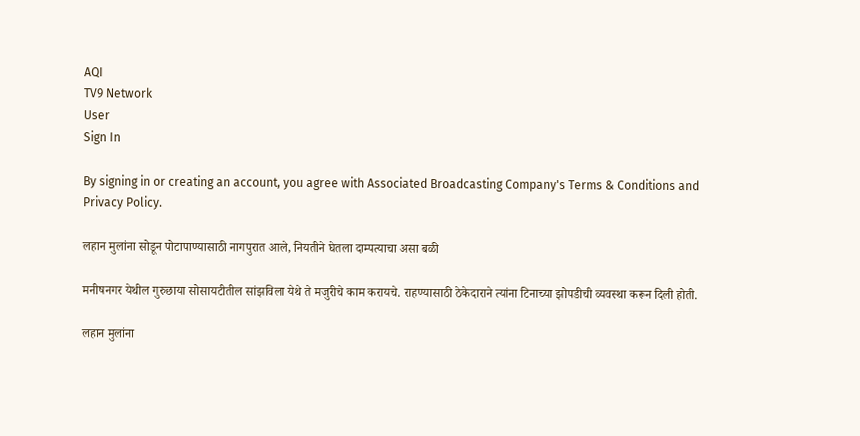AQI
TV9 Network
User
Sign In

By signing in or creating an account, you agree with Associated Broadcasting Company's Terms & Conditions and Privacy Policy.

लहान मुलांना सोडून पोटापाण्यासाठी नागपुरात आले, नियतीने घेतला दाम्पत्याचा असा बळी

मनीषनगर येथील गुरुछाया सोसायटीतील सांझविला येथे ते मजुरीचे काम करायचे. राहण्यासाठी ठेकेदाराने त्यांना टिनाच्या झोपडीची व्यवस्था करून दिली होती.

लहान मुलांना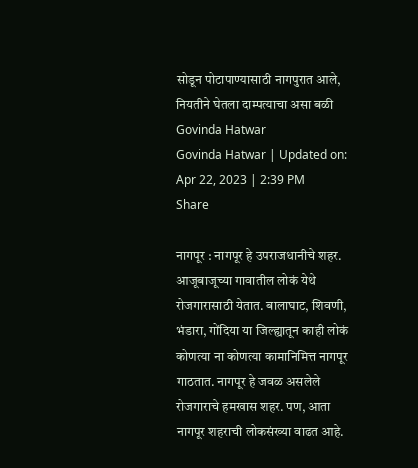सोडून पोटापाण्यासाठी नागपुरात आले, नियतीने घेतला दाम्पत्याचा असा बळी
Govinda Hatwar
Govinda Hatwar | Updated on: Apr 22, 2023 | 2:39 PM
Share

नागपूर : नागपूर हे उपराजधानीचे शहर. आजूबाजूच्या गावातील लोकं येथे रोजगारासाठी येतात. बालाघाट, शिवणी, भंडारा, गोंदिया या जिल्ह्यातून काही लोकं कोणत्या ना कोणत्या कामानिमित्त नागपूर गाठतात. नागपूर हे जवळ असलेले रोजगाराचे हमखास शहर. पण, आता नागपूर शहराची लोकसंख्या वाढत आहे.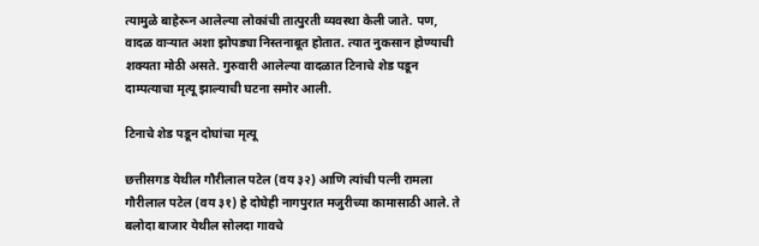त्यामुळे बाहेरून आलेल्या लोकांची तात्पुरती व्यवस्था केली जाते. पण, वादळ वाऱ्यात अशा झोपड्या निस्तनाबूत होतात. त्यात नुकसान होण्याची शक्यता मोठी असते. गुरुवारी आलेल्या वादळात टिनाचे शेड पडून दाम्पत्याचा मृत्यू झाल्याची घटना समोर आली.

टिनाचे शेड पडून दोघांचा मृत्यू

छत्तीसगड येथील गौरीलाल पटेल (वय ३२) आणि त्यांची पत्नी रामला गौरीलाल पटेल (वय ३१) हे दोघेही नागपुरात मजुरीच्या कामासाठी आले. ते बलोदा बाजार येथील सोलदा गावचे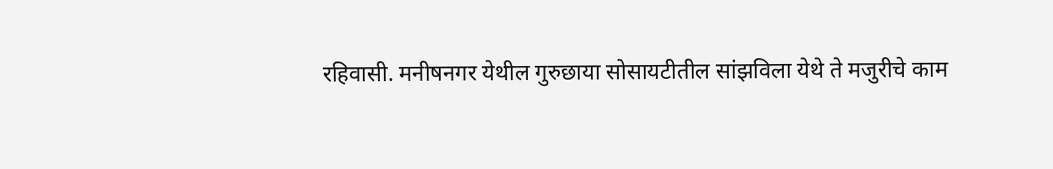रहिवासी. मनीषनगर येथील गुरुछाया सोसायटीतील सांझविला येथे ते मजुरीचे काम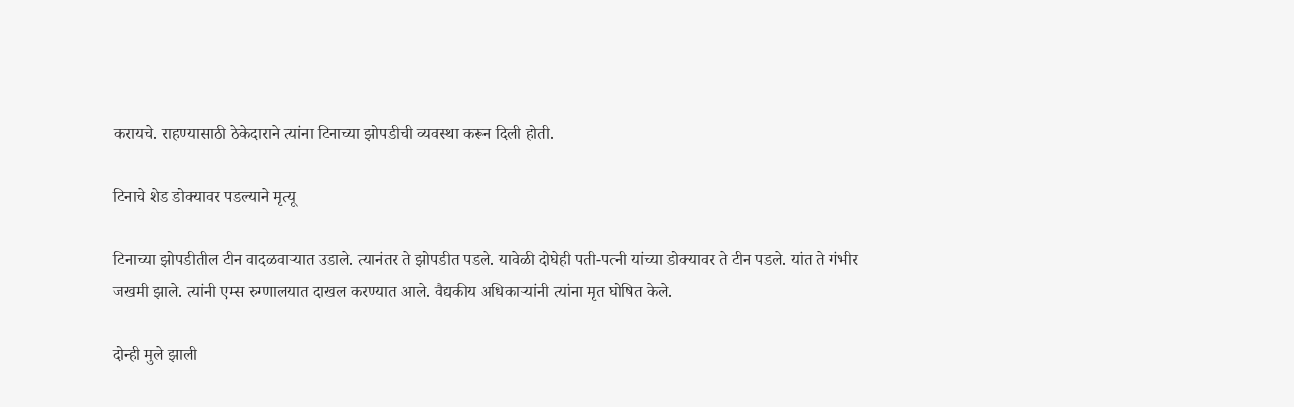करायचे. राहण्यासाठी ठेकेदाराने त्यांना टिनाच्या झोपडीची व्यवस्था करून दिली होती.

टिनाचे शेड डोक्यावर पडल्याने मृत्यू

टिनाच्या झोपडीतील टीन वादळवाऱ्यात उडाले. त्यानंतर ते झोपडीत पडले. यावेळी दोघेही पती-पत्नी यांच्या डोक्यावर ते टीन पडले. यांत ते गंभीर जखमी झाले. त्यांनी एम्स रुग्णालयात दाखल करण्यात आले. वैद्यकीय अधिकाऱ्यांनी त्यांना मृत घोषित केले.

दोन्ही मुले झाली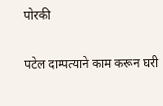पोरकी

पटेल दाम्पत्याने काम करून घरी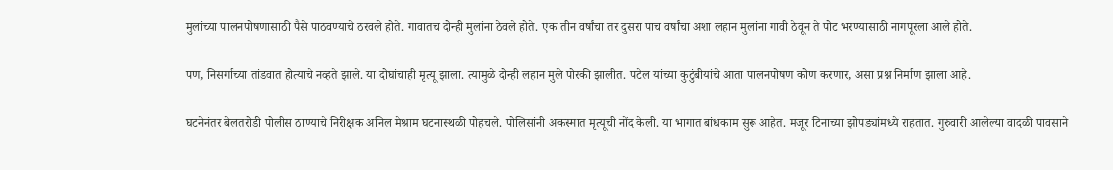मुलांच्या पालनपोषणासाठी पैसे पाठवण्याचे ठरवले होते. गावातच दोन्ही मुलांना ठेवले होते. एक तीन वर्षांचा तर दुसरा पाच वर्षांचा अशा लहान मुलांना गावी ठेवून ते पोट भरण्यासाठी नागपूरला आले होते.

पण, निसर्गाच्या तांडवात होत्याचे नव्हते झाले. या दोघांचाही मृत्यू झाला. त्यामुळे दोन्ही लहान मुले पोरकी झालीत. पटेल यांच्या कुटुंबीयांचे आता पालनपोषण कोण करणार, असा प्रश्न निर्माण झाला आहे.

घटनेनंतर बेलतरोडी पोलीस ठाण्याचे निरीक्षक अनिल मेश्राम घटनास्थळी पोहचले. पोलिसांनी अकस्मात मृत्यूची नोंद केली. या भागात बांधकाम सुरू आहेत. मजूर टिनाच्या झोपड्यांमध्ये राहतात. गुरुवारी आलेल्या वादळी पावसाने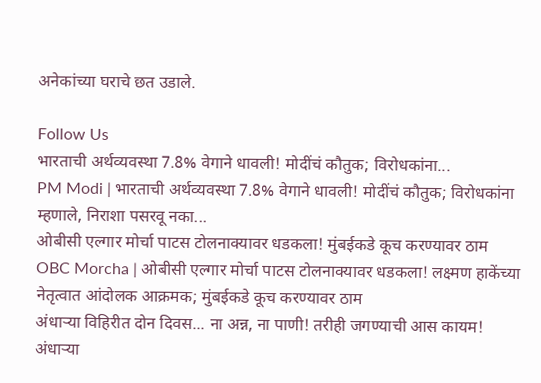अनेकांच्या घराचे छत उडाले.

Follow Us
भारताची अर्थव्यवस्था 7.8% वेगाने धावली! मोदींचं कौतुक; विरोधकांना...
PM Modi | भारताची अर्थव्यवस्था 7.8% वेगाने धावली! मोदींचं कौतुक; विरोधकांना म्हणाले, निराशा पसरवू नका...
ओबीसी एल्गार मोर्चा पाटस टोलनाक्यावर धडकला! मुंबईकडे कूच करण्यावर ठाम
OBC Morcha | ओबीसी एल्गार मोर्चा पाटस टोलनाक्यावर धडकला! लक्ष्मण हाकेंच्या नेतृत्वात आंदोलक आक्रमक; मुंबईकडे कूच करण्यावर ठाम
अंधाऱ्या विहिरीत दोन दिवस... ना अन्न, ना पाणी! तरीही जगण्याची आस कायम!
अंधाऱ्या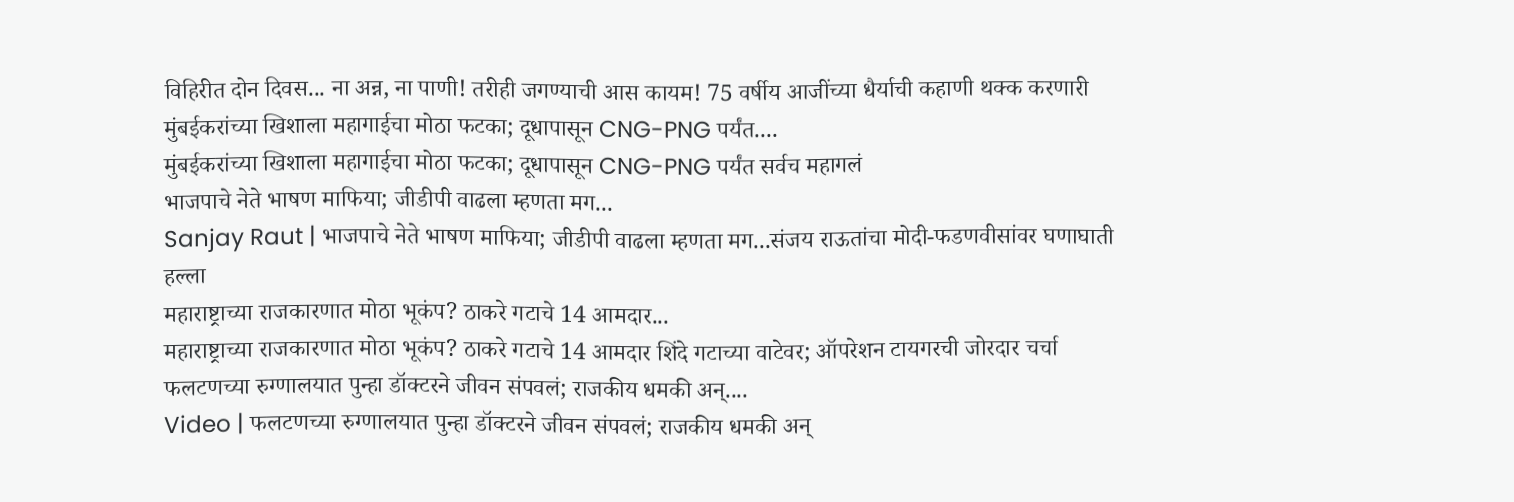विहिरीत दोन दिवस... ना अन्न, ना पाणी! तरीही जगण्याची आस कायम! 75 वर्षीय आजींच्या धैर्याची कहाणी थक्क करणारी
मुंबईकरांच्या खिशाला महागाईचा मोठा फटका; दूधापासून CNG-PNG पर्यंत....
मुंबईकरांच्या खिशाला महागाईचा मोठा फटका; दूधापासून CNG-PNG पर्यंत सर्वच महागलं
भाजपाचे नेते भाषण माफिया; जीडीपी वाढला म्हणता मग...
Sanjay Raut | भाजपाचे नेते भाषण माफिया; जीडीपी वाढला म्हणता मग...संजय राऊतांचा मोदी-फडणवीसांवर घणाघाती हल्ला
महाराष्ट्राच्या राजकारणात मोठा भूकंप? ठाकरे गटाचे 14 आमदार...
महाराष्ट्राच्या राजकारणात मोठा भूकंप? ठाकरे गटाचे 14 आमदार शिंदे गटाच्या वाटेवर; ऑपरेशन टायगरची जोरदार चर्चा
फलटणच्या रुग्णालयात पुन्हा डॉक्टरने जीवन संपवलं; राजकीय धमकी अन्....
Video | फलटणच्या रुग्णालयात पुन्हा डॉक्टरने जीवन संपवलं; राजकीय धमकी अन्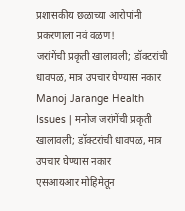प्रशासकीय छळाच्या आरोपांनी प्रकरणाला नवं वळण!
जरांगेंची प्रकृती खालावली; डॉक्टरांची धावपळ, मात्र उपचार घेण्यास नकार
Manoj Jarange Health Issues | मनोज जरांगेंची प्रकृती खालावली; डॉक्टरांची धावपळ, मात्र उपचार घेण्यास नकार
एसआयआर मोहिमेतून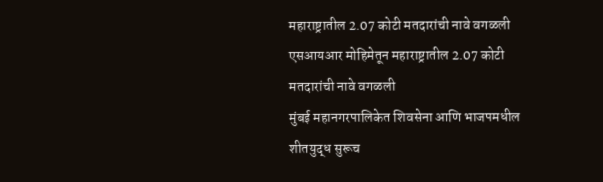महाराष्ट्रातील 2.07 कोटी मतदारांची नावे वगळली
एसआयआर मोहिमेतून महाराष्ट्रातील 2.07 कोटी मतदारांची नावे वगळली
मुंबई महानगरपालिकेत शिवसेना आणि भाजपमधील शीतयुद्ध सुरूच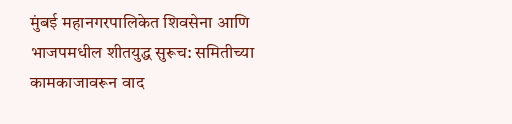मुंबई महानगरपालिकेत शिवसेना आणि भाजपमधील शीतयुद्ध सुरूच: समितीच्या कामकाजावरून वाद